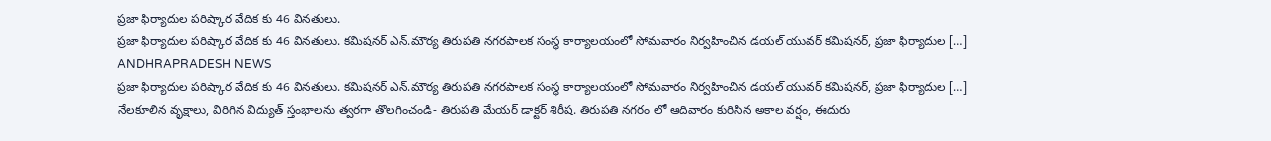ప్రజా ఫిర్యాదుల పరిష్కార వేదిక కు 46 వినతులు.
ప్రజా ఫిర్యాదుల పరిష్కార వేదిక కు 46 వినతులు. కమిషనర్ ఎన్.మౌర్య తిరుపతి నగరపాలక సంస్థ కార్యాలయంలో సోమవారం నిర్వహించిన డయల్ యువర్ కమిషనర్, ప్రజా ఫిర్యాదుల […]
ANDHRAPRADESH NEWS
ప్రజా ఫిర్యాదుల పరిష్కార వేదిక కు 46 వినతులు. కమిషనర్ ఎన్.మౌర్య తిరుపతి నగరపాలక సంస్థ కార్యాలయంలో సోమవారం నిర్వహించిన డయల్ యువర్ కమిషనర్, ప్రజా ఫిర్యాదుల […]
నేలకూలిన వృక్షాలు, విరిగిన విద్యుత్ స్తంభాలను త్వరగా తొలగించండి- తిరుపతి మేయర్ డాక్టర్ శిరీష. తిరుపతి నగరం లో ఆదివారం కురిసిన అకాల వర్షం, ఈదురు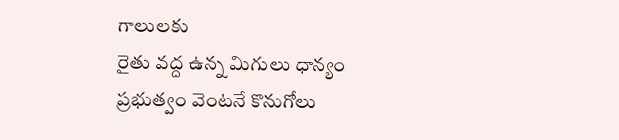గాలులకు
రైతు వద్ద ఉన్న మిగులు ధాన్యం ప్రభుత్వం వెంటనే కొనుగోలు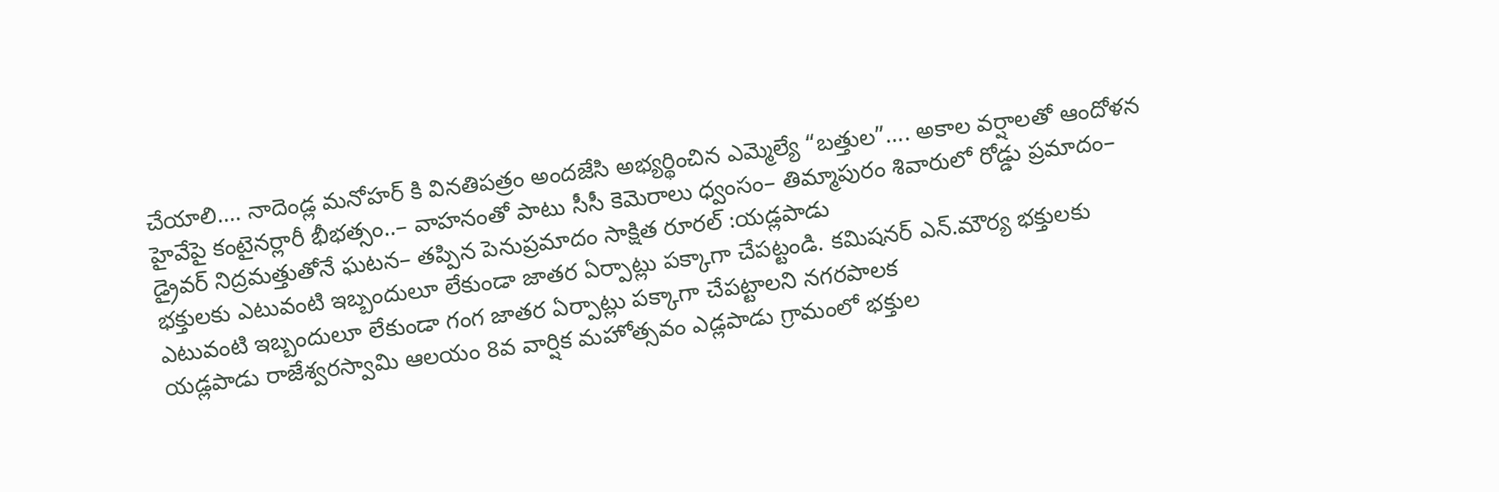చేయాలి…. నాదెండ్ల మనోహర్ కి వినతిపత్రం అందజేసి అభ్యర్థించిన ఎమ్మెల్యే “బత్తుల”…. అకాల వర్షాలతో ఆందోళన
హైవేపై కంటైనర్లారీ భీభత్సం..– వాహనంతో పాటు సీసీ కెమెరాలు ధ్వంసం– తిమ్మాపురం శివారులో రోడ్డు ప్రమాదం– డ్రైవర్ నిద్రమత్తుతోనే ఘటన– తప్పిన పెనుప్రమాదం సాక్షిత రూరల్ :యడ్లపాడు
భక్తులకు ఎటువంటి ఇబ్బందులూ లేకుండా జాతర ఏర్పాట్లు పక్కాగా చేపట్టండి. కమిషనర్ ఎన్.మౌర్య భక్తులకు ఎటువంటి ఇబ్బందులూ లేకుండా గంగ జాతర ఏర్పాట్లు పక్కాగా చేపట్టాలని నగరపాలక
యడ్లపాడు రాజేశ్వరస్వామి ఆలయం 8వ వార్షిక మహోత్సవం ఎడ్లపాడు గ్రామంలో భక్తుల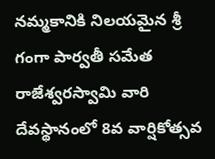నమ్మకానికి నిలయమైన శ్రీ గంగా పార్వతీ సమేత రాజేశ్వరస్వామి వారి దేవస్థానంలో 8వ వార్షికోత్సవ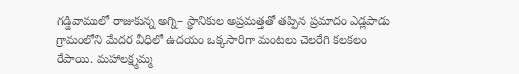గడ్డివాములో రాజుకున్న అగ్ని– స్థానికుల అప్రమత్తతో తప్పిన ప్రమాదం ఎడ్లపాడు గ్రామంలోని మేదర వీధిలో ఉదయం ఒక్కసారిగా మంటలు చెలరేగి కలకలం రేపాయి. మహాలక్ష్మమ్మ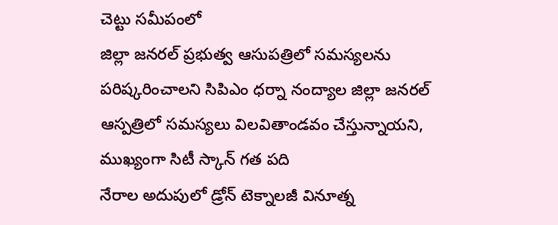చెట్టు సమీపంలో
జిల్లా జనరల్ ప్రభుత్వ ఆసుపత్రిలో సమస్యలను పరిష్కరించాలని సిపిఎం ధర్నా నంద్యాల జిల్లా జనరల్ ఆస్పత్రిలో సమస్యలు విలవితాండవం చేస్తున్నాయని, ముఖ్యంగా సిటీ స్కాన్ గత పది
నేరాల అదుపులో డ్రోన్ టెక్నాలజీ వినూత్న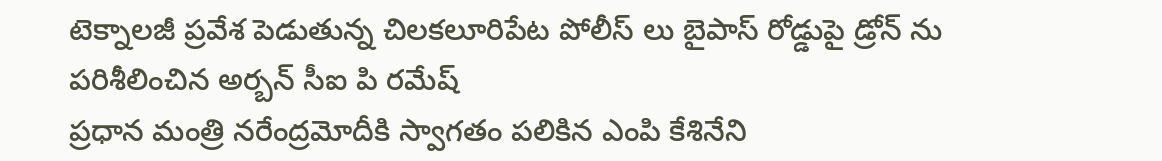టెక్నాలజీ ప్రవేశ పెడుతున్న చిలకలూరిపేట పోలీస్ లు బైపాస్ రోడ్డుపై డ్రోన్ ను పరిశీలించిన అర్బన్ సీఐ పి రమేష్
ప్రధాన మంత్రి నరేంద్రమోదీకి స్వాగతం పలికిన ఎంపి కేశినేని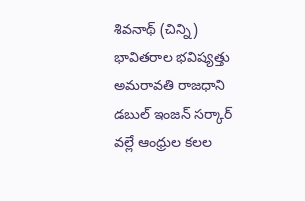శివనాథ్ (చిన్ని) భావితరాల భవిష్యత్తు అమరావతి రాజధాని డబుల్ ఇంజన్ సర్కార్ వల్లే ఆంధ్రుల కలల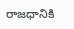రాజధానికి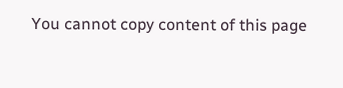You cannot copy content of this page